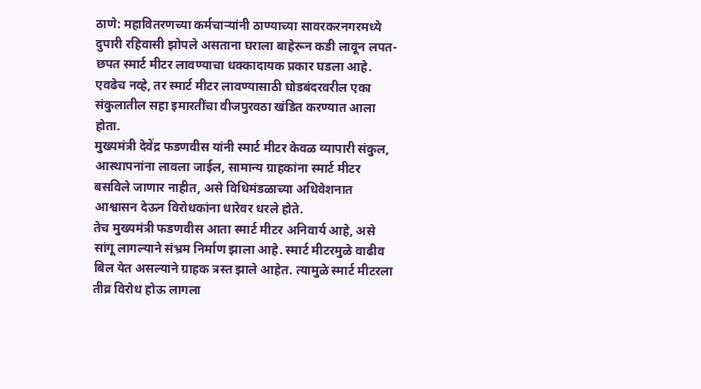ठाणे: महावितरणच्या कर्मचाऱ्यांनी ठाण्याच्या सावरकरनगरमध्ये दुपारी रहिवासी झोपले असताना घराला बाहेरून कडी लावून लपत-छपत स्मार्ट मीटर लावण्याचा धक्कादायक प्रकार घडला आहे. एवढेच नव्हे, तर स्मार्ट मीटर लावण्यासाठी घोडबंदरवरील एका संकुलातील सहा इमारतींचा वीजपुरवठा खंडित करण्यात आला होता.
मुख्यमंत्री देवेंद्र फडणवीस यांनी स्मार्ट मीटर केवळ व्यापारी संकुल, आस्थापनांना लावला जाईल, सामान्य ग्राहकांना स्मार्ट मीटर बसविले जाणार नाहीत, असे विधिमंडळाच्या अधिवेशनात आश्वासन देऊन विरोधकांना धारेवर धरले होते.
तेच मुख्यमंत्री फडणवीस आता स्मार्ट मीटर अनिवार्य आहे, असे सांगू लागल्याने संभ्रम निर्माण झाला आहे. स्मार्ट मीटरमुळे वाढीव बिल येत असल्याने ग्राहक त्रस्त झाले आहेत. त्यामुळे स्मार्ट मीटरला तीव्र विरोध होऊ लागला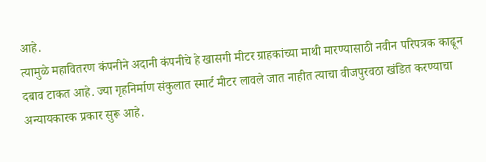आहे.
त्यामुळे महावितरण कंपनीने अदानी कंपनीचे हे खासगी मीटर ग्राहकांच्या माथी मारण्यासाठी नवीन परिपत्रक काढून दबाव टाकत आहे. ज्या गृहनिर्माण संकुलात स्मार्ट मीटर लावले जात नाहीत त्याचा वीजपुरवठा खंडित करण्याचा अन्यायकारक प्रकार सुरू आहे.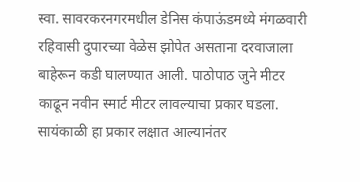स्वा. सावरकरनगरमधील डेनिस कंपाऊंडमध्ये मंगळवारी रहिवासी दुपारच्या वेळेस झोपेत असताना दरवाजाला बाहेरून कडी घालण्यात आली. पाठोपाठ जुने मीटर काढून नवीन स्मार्ट मीटर लावल्याचा प्रकार घडला.
सायंकाळी हा प्रकार लक्षात आल्यानंतर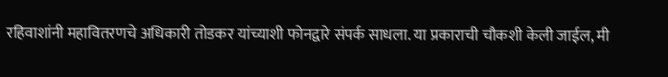रहिवाशांनी महावितरणचे अधिकारी तोडकर यांच्याशी फोनद्वारे संपर्क साधला. या प्रकाराची चौकशी केली जाईल, मी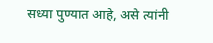सध्या पुण्यात आहे, असे त्यांनी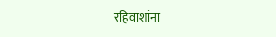रहिवाशांना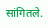सांगितले.